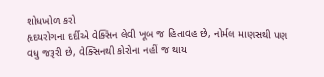શોધખોળ કરો
હૃદયરોગના દર્દીએ વેક્સિન લેવી ખૂબ જ હિતાવહ છે, નોર્મલ માણસથી પણ વધુ જરૂરી છે, વેક્સિનથી કોરોના નહીં જ થાય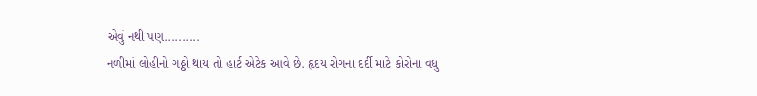એવું નથી પણ..........
નળીમાં લોહીનો ગઠ્ઠો થાય તો હાર્ટ એટેક આવે છે. હૃદય રોગના દર્દી માટે કોરોના વધુ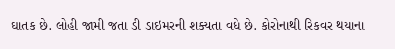ઘાતક છે. લોહી જામી જતા ડી ડાઇમરની શક્યતા વધે છે. કોરોનાથી રિકવર થયાના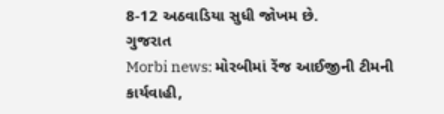8-12 અઠવાડિયા સુધી જોખમ છે.
ગુજરાત
Morbi news: મોરબીમાં રેંજ આઈજીની ટીમની કાર્યવાહી,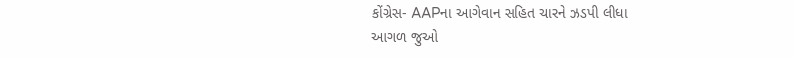કોંગ્રેસ- AAPના આગેવાન સહિત ચારને ઝડપી લીધા
આગળ જુઓ